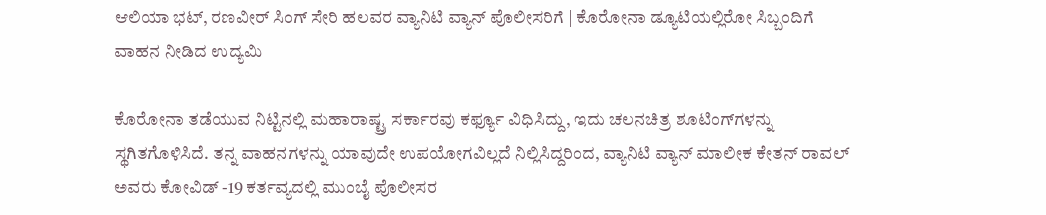ಆಲಿಯಾ ಭಟ್, ರಣವೀರ್ ಸಿಂಗ್ ಸೇರಿ ಹಲವರ ವ್ಯಾನಿಟಿ ವ್ಯಾನ್ ಪೊಲೀಸರಿಗೆ | ಕೊರೋನಾ ಡ್ಯೂಟಿಯಲ್ಲಿರೋ ಸಿಬ್ಬಂದಿಗೆ ವಾಹನ ನೀಡಿದ ಉದ್ಯಮಿ

ಕೊರೋನಾ ತಡೆಯುವ ನಿಟ್ಟಿನಲ್ಲಿ ಮಹಾರಾಷ್ಟ್ರ ಸರ್ಕಾರವು ಕರ್ಫ್ಯೂ ವಿಧಿಸಿದ್ದು, ಇದು ಚಲನಚಿತ್ರ ಶೂಟಿಂಗ್‌ಗಳನ್ನು ಸ್ಥಗಿತಗೊಳಿಸಿದೆ. ತನ್ನ ವಾಹನಗಳನ್ನು ಯಾವುದೇ ಉಪಯೋಗವಿಲ್ಲದೆ ನಿಲ್ಲಿಸಿದ್ದರಿಂದ, ವ್ಯಾನಿಟಿ ವ್ಯಾನ್ ಮಾಲೀಕ ಕೇತನ್ ರಾವಲ್ ಅವರು ಕೋವಿಡ್ -19 ಕರ್ತವ್ಯದಲ್ಲಿ ಮುಂಬೈ ಪೊಲೀಸರ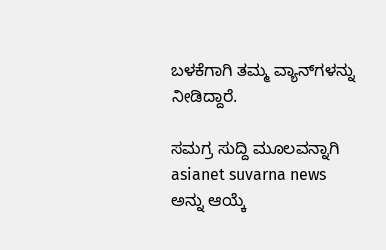ಬಳಕೆಗಾಗಿ ತಮ್ಮ ವ್ಯಾನ್‌ಗಳನ್ನು ನೀಡಿದ್ದಾರೆ.

ಸಮಗ್ರ ಸುದ್ದಿ ಮೂಲವನ್ನಾಗಿ asianet suvarna news ಅನ್ನು ಆಯ್ಕೆ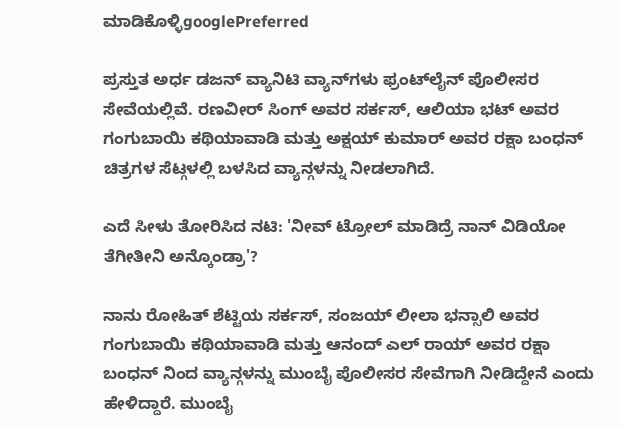ಮಾಡಿಕೊಳ್ಳಿgooglePreferred

ಪ್ರಸ್ತುತ ಅರ್ಧ ಡಜನ್ ವ್ಯಾನಿಟಿ ವ್ಯಾನ್‌ಗಳು ಫ್ರಂಟ್‌ಲೈನ್ ಪೊಲೀಸರ ಸೇವೆಯಲ್ಲಿವೆ. ರಣವೀರ್ ಸಿಂಗ್ ಅವರ ಸರ್ಕಸ್, ಆಲಿಯಾ ಭಟ್ ಅವರ ಗಂಗುಬಾಯಿ ಕಥಿಯಾವಾಡಿ ಮತ್ತು ಅಕ್ಷಯ್ ಕುಮಾರ್ ಅವರ ರಕ್ಷಾ ಬಂಧನ್ ಚಿತ್ರಗಳ ಸೆಟ್ಗಳಲ್ಲಿ ಬಳಸಿದ ವ್ಯಾನ್ಗಳನ್ನು ನೀಡಲಾಗಿದೆ.

ಎದೆ ಸೀಳು ತೋರಿಸಿದ ನಟಿ: 'ನೀವ್ ಟ್ರೋಲ್ ಮಾಡಿದ್ರೆ ನಾನ್ ವಿಡಿಯೋ ತೆಗೀತೀನಿ ಅನ್ಕೊಂಡ್ರಾ'?

ನಾನು ರೋಹಿತ್ ಶೆಟ್ಟಿಯ ಸರ್ಕಸ್, ಸಂಜಯ್ ಲೀಲಾ ಭನ್ಸಾಲಿ ಅವರ ಗಂಗುಬಾಯಿ ಕಥಿಯಾವಾಡಿ ಮತ್ತು ಆನಂದ್ ಎಲ್ ರಾಯ್ ಅವರ ರಕ್ಷಾ ಬಂಧನ್ ನಿಂದ ವ್ಯಾನ್ಗಳನ್ನು ಮುಂಬೈ ಪೊಲೀಸರ ಸೇವೆಗಾಗಿ ನೀಡಿದ್ದೇನೆ ಎಂದು ಹೇಳಿದ್ದಾರೆ. ಮುಂಬೈ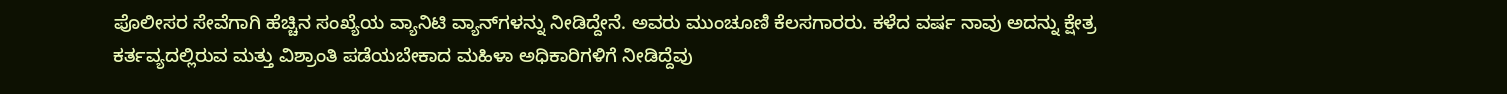ಪೊಲೀಸರ ಸೇವೆಗಾಗಿ ಹೆಚ್ಚಿನ ಸಂಖ್ಯೆಯ ವ್ಯಾನಿಟಿ ವ್ಯಾನ್‌ಗಳನ್ನು ನೀಡಿದ್ದೇನೆ. ಅವರು ಮುಂಚೂಣಿ ಕೆಲಸಗಾರರು. ಕಳೆದ ವರ್ಷ ನಾವು ಅದನ್ನು ಕ್ಷೇತ್ರ ಕರ್ತವ್ಯದಲ್ಲಿರುವ ಮತ್ತು ವಿಶ್ರಾಂತಿ ಪಡೆಯಬೇಕಾದ ಮಹಿಳಾ ಅಧಿಕಾರಿಗಳಿಗೆ ನೀಡಿದ್ದೆವು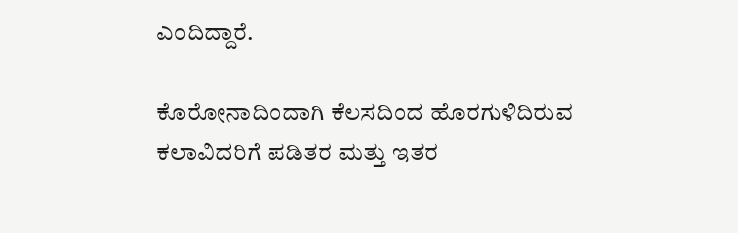ಎಂದಿದ್ದಾರೆ.

ಕೊರೋನಾದಿಂದಾಗಿ ಕೆಲಸದಿಂದ ಹೊರಗುಳಿದಿರುವ ಕಲಾವಿದರಿಗೆ ಪಡಿತರ ಮತ್ತು ಇತರ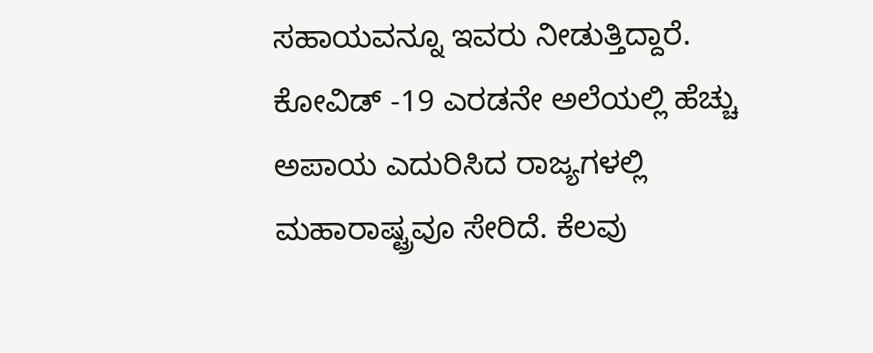ಸಹಾಯವನ್ನೂ ಇವರು ನೀಡುತ್ತಿದ್ದಾರೆ. ಕೋವಿಡ್ -19 ಎರಡನೇ ಅಲೆಯಲ್ಲಿ ಹೆಚ್ಚು ಅಪಾಯ ಎದುರಿಸಿದ ರಾಜ್ಯಗಳಲ್ಲಿ ಮಹಾರಾಷ್ಟ್ರವೂ ಸೇರಿದೆ. ಕೆಲವು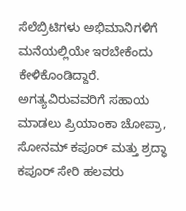ಸೆಲೆಬ್ರಿಟಿಗಳು ಅಭಿಮಾನಿಗಳಿಗೆ ಮನೆಯಲ್ಲಿಯೇ ಇರಬೇಕೆಂದು ಕೇಳಿಕೊಂಡಿದ್ದಾರೆ. ಅಗತ್ಯವಿರುವವರಿಗೆ ಸಹಾಯ ಮಾಡಲು ಪ್ರಿಯಾಂಕಾ ಚೋಪ್ರಾ, ಸೋನಮ್ ಕಪೂರ್ ಮತ್ತು ಶ್ರದ್ಧಾ ಕಪೂರ್ ಸೇರಿ ಹಲವರು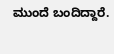ಮುಂದೆ ಬಂದಿದ್ದಾರೆ.